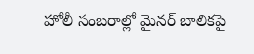హోలీ సంబరాల్లో మైనర్ బాలికపై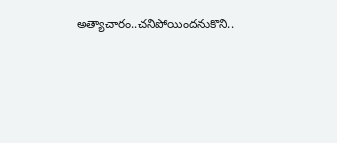అత్యాచారం..చనిపోయిందనుకొని..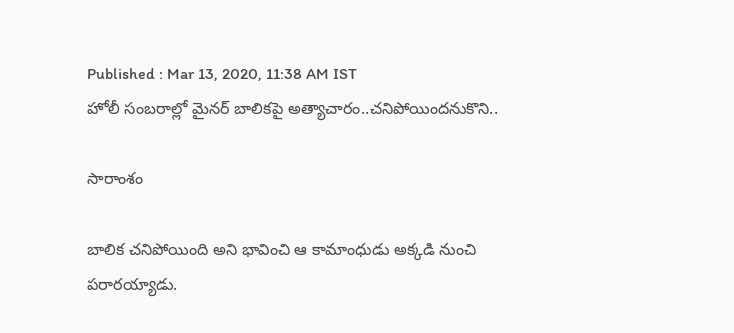Published : Mar 13, 2020, 11:38 AM IST
హోలీ సంబరాల్లో మైనర్ బాలికపై అత్యాచారం..చనిపోయిందనుకొని..

సారాంశం

బాలిక చనిపోయింది అని భావించి ఆ కామాంధుడు అక్కడి నుంచి పరారయ్యాడు.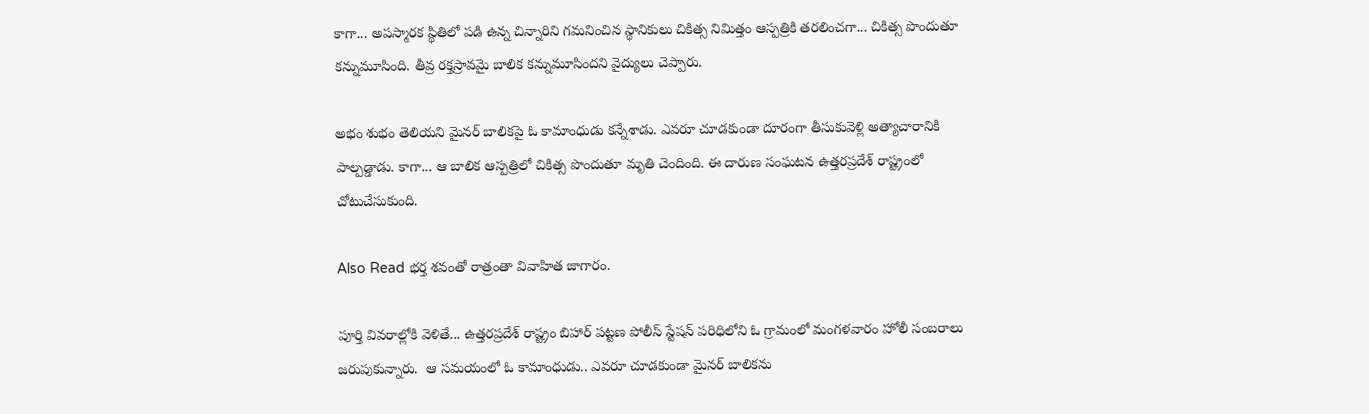కాగా... అపస్మారక స్థితిలో పడి ఉన్న చిన్నారిని గమనించిన స్థానికులు చికిత్స నిమిత్తం ఆస్పత్రికి తరలించగా... చికిత్స పొందుతూ కన్నుమూసింది. తీవ్ర రక్తస్రావమై బాలిక కన్నుమూసిందని వైద్యులు చెప్పారు.

అభం శుభం తెలియని మైనర్ బాలికపై ఓ కామాంధుడు కన్నేశాడు. ఎవరూ చూడకుండా దూరంగా తీసుకువెళ్లి అత్యాచారానికి పాల్పడ్డాడు. కాగా... ఆ బాలిక ఆస్పత్రిలో చికిత్స పొందుతూ మృతి చెందింది. ఈ దారుణ సంఘటన ఉత్తరప్రదేశ్ రాష్ట్రంలో చోటుచేసుకుంది.

Also Read భర్త శవంతో రాత్రంతా వివాహిత జాగారం.

పూర్తి వివరాల్లోకి వెళితే... ఉత్తరప్రదేశ్ రాష్ట్రం బిహార్ పట్టణ పోలీస్ స్టేషన్ పరిధిలోని ఓ గ్రామంలో మంగళవారం హోలీ సంబరాలు జరుపుకున్నారు.  ఆ సమయంలో ఓ కామాంధుడు.. ఎవరూ చూడకుండా మైనర్ బాలికను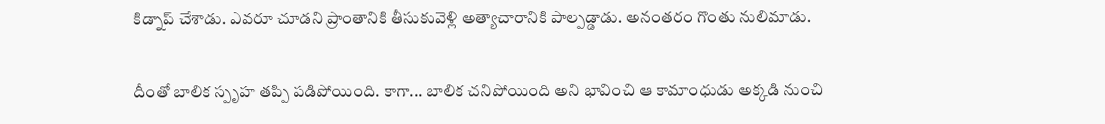కిడ్నాప్ చేశాడు. ఎవరూ చూడని ప్రాంతానికి తీసుకువెళ్లి అత్యాచారానికి పాల్పడ్డాడు. అనంతరం గొంతు నులిమాడు.

దీంతో బాలిక స్పృహ తప్పి పడిపోయింది. కాగా... బాలిక చనిపోయింది అని భావించి ఆ కామాంధుడు అక్కడి నుంచి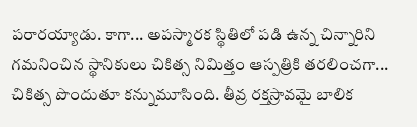పరారయ్యాడు. కాగా... అపస్మారక స్థితిలో పడి ఉన్న చిన్నారిని గమనించిన స్థానికులు చికిత్స నిమిత్తం ఆస్పత్రికి తరలించగా... చికిత్స పొందుతూ కన్నుమూసింది. తీవ్ర రక్తస్రావమై బాలిక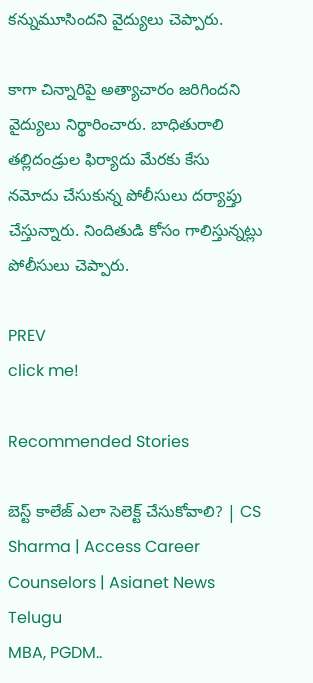కన్నుమూసిందని వైద్యులు చెప్పారు.

కాగా చిన్నారిపై అత్యాచారం జరిగిందని వైద్యులు నిర్థారించారు. బాధితురాలి తల్లిదండ్రుల ఫిర్యాదు మేరకు కేసు నమోదు చేసుకున్న పోలీసులు దర్యాప్తు చేస్తున్నారు. నిందితుడి కోసం గాలిస్తున్నట్లు పోలీసులు చెప్పారు.

PREV
click me!

Recommended Stories

బెస్ట్ కాలేజ్ ఎలా సెలెక్ట్ చేసుకోవాలి? | CS Sharma | Access Career Counselors | Asianet News Telugu
MBA, PGDM..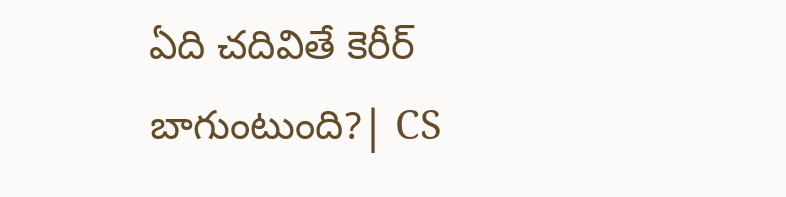ఏది చదివితే కెరీర్ బాగుంటుంది?| CS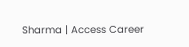Sharma | Access Career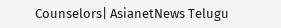Counselors| AsianetNews Telugu